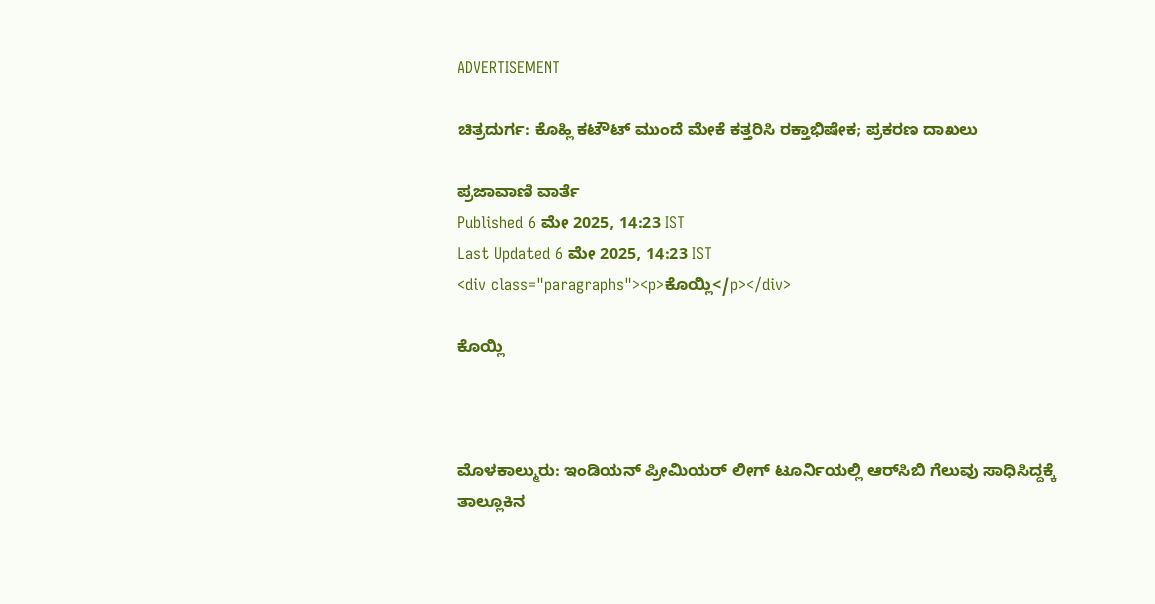ADVERTISEMENT

ಚಿತ್ರದುರ್ಗ: ಕೊಹ್ಲಿ ಕಟೌಟ್‌ ಮುಂದೆ ಮೇಕೆ ಕತ್ತರಿಸಿ ರಕ್ತಾಭಿಷೇಕ; ಪ್ರಕರಣ ದಾಖಲು

ಪ್ರಜಾವಾಣಿ ವಾರ್ತೆ
Published 6 ಮೇ 2025, 14:23 IST
Last Updated 6 ಮೇ 2025, 14:23 IST
<div class="paragraphs"><p>ಕೊಯ್ಲಿ</p></div>

ಕೊಯ್ಲಿ



ಮೊಳಕಾಲ್ಮುರು: ಇಂಡಿಯನ್‌ ಪ್ರೀಮಿಯರ್‌ ಲೀಗ್‌ ಟೂರ್ನಿಯಲ್ಲಿ ಆರ್‌ಸಿಬಿ ಗೆಲುವು ಸಾಧಿಸಿದ್ದಕ್ಕೆ ತಾಲ್ಲೂಕಿನ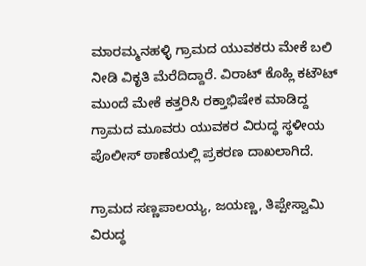ಮಾರಮ್ಮನಹಳ್ಳಿ ಗ್ರಾಮದ ಯುವಕರು ಮೇಕೆ ಬಲಿ ನೀಡಿ ವಿಕೃತಿ ಮೆರೆದಿದ್ದಾರೆ. ವಿರಾಟ್‌ ಕೊಹ್ಲಿ ಕಟೌಟ್‌ ಮುಂದೆ ಮೇಕೆ ಕತ್ತರಿಸಿ ರಕ್ತಾಭಿಷೇಕ ಮಾಡಿದ್ದ ಗ್ರಾಮದ ಮೂವರು ಯುವಕರ ವಿರುದ್ಧ ಸ್ಥಳೀಯ ಪೊಲೀಸ್‌ ಠಾಣೆಯಲ್ಲಿ ಪ್ರಕರಣ ದಾಖಲಾಗಿದೆ.

ಗ್ರಾಮದ ಸಣ್ಣಪಾಲಯ್ಯ, ಜಯಣ್ಣ, ತಿಪ್ಪೇಸ್ವಾಮಿ ವಿರುದ್ಧ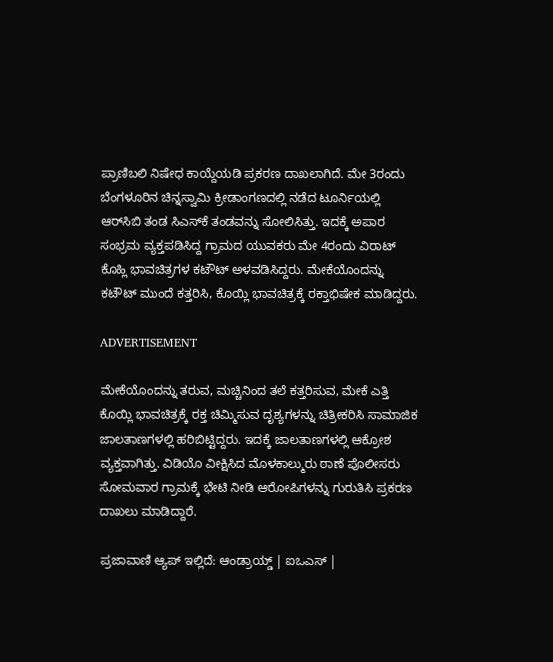ಪ್ರಾಣಿಬಲಿ ನಿಷೇಧ ಕಾಯ್ದೆಯಡಿ ಪ್ರಕರಣ ದಾಖಲಾಗಿದೆ. ಮೇ 3ರಂದು ಬೆಂಗಳೂರಿನ ಚಿನ್ನಸ್ವಾಮಿ ಕ್ರೀಡಾಂಗಣದಲ್ಲಿ ನಡೆದ ಟೂರ್ನಿಯಲ್ಲಿ ಆರ್‌ಸಿಬಿ ತಂಡ ಸಿಎಸ್‌ಕೆ ತಂಡವನ್ನು ಸೋಲಿಸಿತ್ತು. ಇದಕ್ಕೆ ಅಪಾರ ಸಂಭ್ರಮ ವ್ಯಕ್ತಪಡಿಸಿದ್ದ ಗ್ರಾಮದ ಯುವಕರು ಮೇ 4ರಂದು ವಿರಾಟ್‌ ಕೊಹ್ಲಿ ಭಾವಚಿತ್ರಗಳ ಕಟೌಟ್‌ ಅಳವಡಿಸಿದ್ದರು. ಮೇಕೆಯೊಂದನ್ನು ಕಟೌಟ್‌ ಮುಂದೆ ಕತ್ತರಿಸಿ, ಕೊಯ್ಲಿ ಭಾವಚಿತ್ರಕ್ಕೆ ರಕ್ತಾಭಿಷೇಕ ಮಾಡಿದ್ದರು.

ADVERTISEMENT

ಮೇಕೆಯೊಂದನ್ನು ತರುವ, ಮಚ್ಚಿನಿಂದ ತಲೆ ಕತ್ತರಿಸುವ, ಮೇಕೆ ಎತ್ತಿ ಕೊಯ್ಲಿ ಭಾವಚಿತ್ರಕ್ಕೆ ರಕ್ತ ಚಿಮ್ಮಿಸುವ ದೃಶ್ಯಗಳನ್ನು ಚಿತ್ರೀಕರಿಸಿ ಸಾಮಾಜಿಕ ಜಾಲತಾಣಗಳಲ್ಲಿ ಹರಿಬಿಟ್ಟಿದ್ದರು. ಇದಕ್ಕೆ ಜಾಲತಾಣಗಳಲ್ಲಿ ಆಕ್ರೋಶ ವ್ಯಕ್ತವಾಗಿತ್ತು. ವಿಡಿಯೊ ವೀಕ್ಷಿಸಿದ ಮೊಳಕಾಲ್ಮುರು ಠಾಣೆ ಪೊಲೀಸರು ಸೋಮವಾರ ಗ್ರಾಮಕ್ಕೆ ಭೇಟಿ ನೀಡಿ ಆರೋಪಿಗಳನ್ನು ಗುರುತಿಸಿ ಪ್ರಕರಣ ದಾಖಲು ಮಾಡಿದ್ದಾರೆ.

ಪ್ರಜಾವಾಣಿ ಆ್ಯಪ್ ಇಲ್ಲಿದೆ: ಆಂಡ್ರಾಯ್ಡ್ | ಐಒಎಸ್ |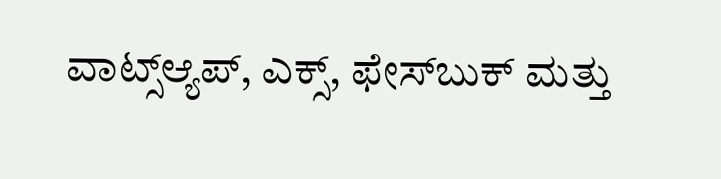ವಾಟ್ಸ್ಆ್ಯಪ್, ಎಕ್ಸ್, ಫೇಸ್‌ಬುಕ್ ಮತ್ತು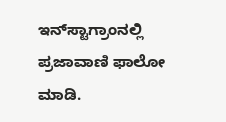ಇನ್‌ಸ್ಟಾಗ್ರಾಂನಲ್ಲಿ ಪ್ರಜಾವಾಣಿ ಫಾಲೋ ಮಾಡಿ.